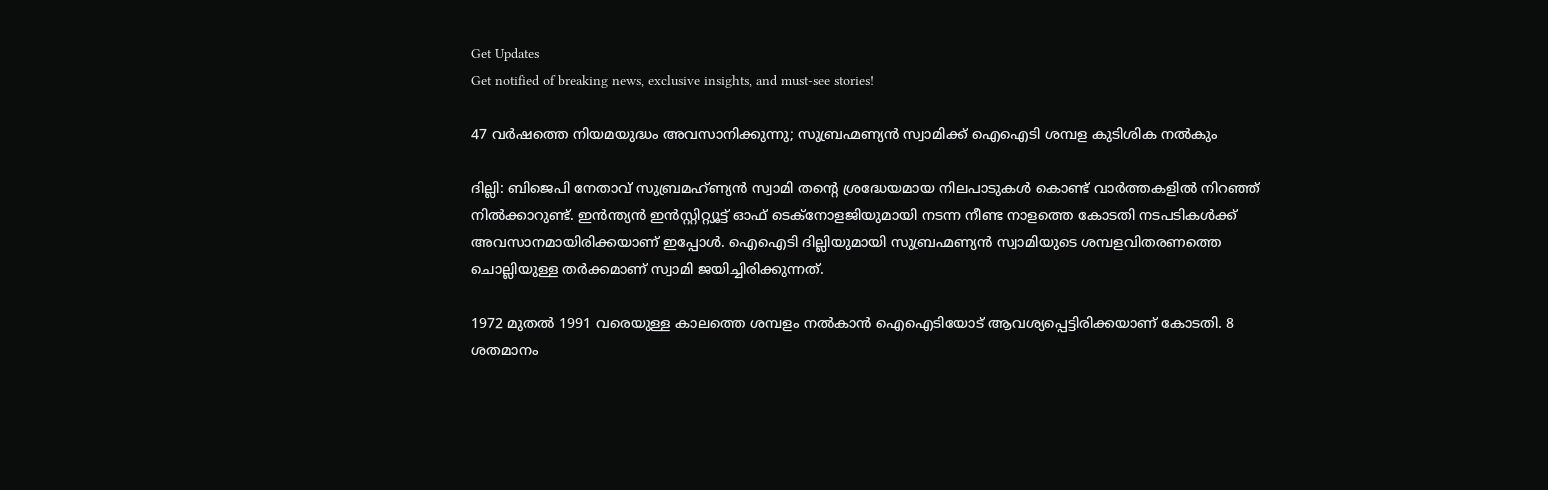Get Updates
Get notified of breaking news, exclusive insights, and must-see stories!

47 വർഷത്തെ നിയമയുദ്ധം അവസാനിക്കുന്നു; സുബ്രഹ്മണ്യൻ സ്വാമിക്ക് ഐഐടി ശമ്പള കുടിശിക നൽകും

ദില്ലി: ബിജെപി നേതാവ് സുബ്രമഹ്ണ്യന്‍ സ്വാമി തന്റെ ശ്രദ്ധേയമായ നിലപാടുകള്‍ കൊണ്ട് വാര്‍ത്തകളില്‍ നിറഞ്ഞ് നില്‍ക്കാറുണ്ട്. ഇന്‍ന്ത്യന്‍ ഇന്‍സ്റ്റിറ്റ്യൂട്ട് ഓഫ് ടെക്‌നോളജിയുമായി നടന്ന നീണ്ട നാളത്തെ കോടതി നടപടികള്‍ക്ക് അവസാനമായിരിക്കയാണ് ഇപ്പോള്‍. ഐഐടി ദില്ലിയുമായി സുബ്രഹ്മണ്യന്‍ സ്വാമിയുടെ ശമ്പളവിതരണത്തെ ചൊല്ലിയുള്ള തര്‍ക്കമാണ് സ്വാമി ജയിച്ചിരിക്കുന്നത്.

1972 മുതല്‍ 1991 വരെയുള്ള കാലത്തെ ശമ്പളം നല്‍കാന്‍ ഐഐടിയോട് ആവശ്യപ്പെട്ടിരിക്കയാണ് കോടതി. 8 ശതമാനം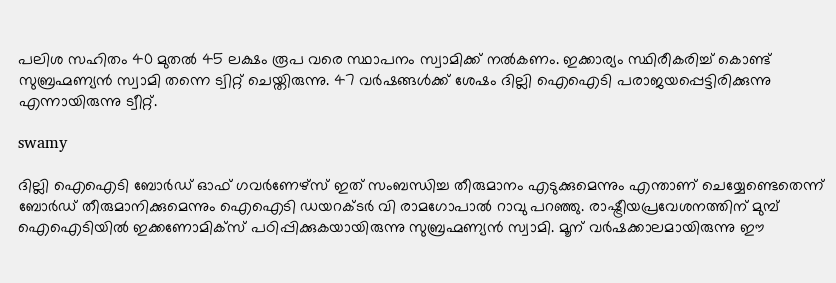പലിശ സഹിതം 40 മുതല്‍ 45 ലക്ഷം രൂപ വരെ സ്ഥാപനം സ്വാമിക്ക് നല്‍കണം. ഇക്കാര്യം സ്ഥിരീകരിച്ച് കൊണ്ട് സുബ്രഹ്മണ്യന്‍ സ്വാമി തന്നെ ട്വിറ്റ് ചെയ്തിരുന്നു. 47 വര്‍ഷങ്ങള്‍ക്ക് ശേഷം ദില്ലി ഐഐടി പരാജയപ്പെട്ടിരിക്കുന്നു എന്നായിരുന്നു ട്വീറ്റ്.

swamy

ദില്ലി ഐഐടി ബോര്‍ഡ് ഓഫ് ഗവര്‍ണേഴ്‌സ് ഇത് സംബന്ധിച്ച തീരുമാനം എടുക്കുമെന്നും എന്താണ് ചെയ്യേണ്ടെതെന്ന് ബോര്‍ഡ് തീരുമാനിക്കുമെന്നും ഐഐടി ഡയറക്ടര്‍ വി രാമഗോപാല്‍ റാവു പറഞ്ഞു. രാഷ്ട്രീയപ്രവേശനത്തിന് മുമ്പ് ഐഐടിയില്‍ ഇക്കണോമിക്‌സ് പഠിപ്പിക്കുകയായിരുന്നു സുബ്രഹ്മണ്യന്‍ സ്വാമി. മൂന് വര്‍ഷക്കാലമായിരുന്നു ഈ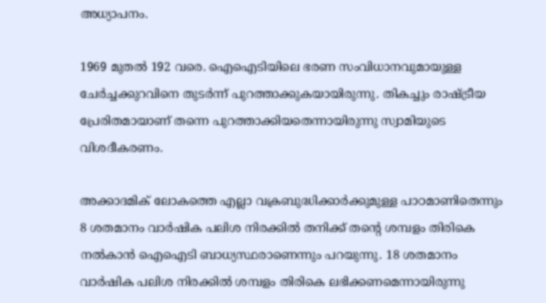അധ്യാപനം.

1969 മുതല്‍ 192 വരെ. ഐഐടിയിലെ ഭരണ സംവിധാനവുമായുള്ള ചേര്‍ച്ചക്കുറവിനെ തുടര്‍ന്ന് പുറത്താക്കുകയായിരുന്നു. തികച്ചും രാഷ്ട്രീയ പ്രേരിതമായാണ് തന്നെ പുറത്താക്കിയതെന്നായിരുന്നു സ്വാമിയുടെ വിശദീകരണം.

അക്കാദമിക് ലോകത്തെ എല്ലാ വക്രബുദ്ധിക്കാര്‍ക്കുമുള്ള പാഠമാണിതെന്നും 8 ശതമാനം വാര്‍ഷിക പലിശ നിരക്കില്‍ തനിക്ക് തന്റെ ശമ്പളം തിരികെ നല്‍കാന്‍ ഐഐടി ബാധ്യസ്ഥരാണെന്നും പറയുന്നു. 18 ശതമാനം വാര്‍ഷിക പലിശ നിരക്കില്‍ ശമ്പളം തിരികെ ലഭിക്കണമെന്നായിരുന്നു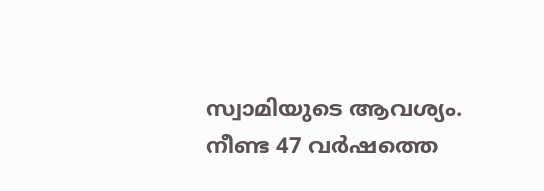സ്വാമിയുടെ ആവശ്യം. നീണ്ട 47 വര്‍ഷത്തെ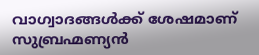വാഗ്വാദങ്ങള്‍ക്ക് ശേഷമാണ് സുബ്രഹ്മണ്യന്‍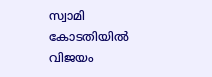സ്വാമി കോടതിയില്‍ വിജയം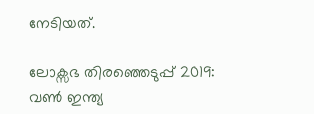നേടിയത്.

ലോക്സഭ തിരഞ്ഞെടുപ്പ് 2019: വൺ ഇന്ത്യ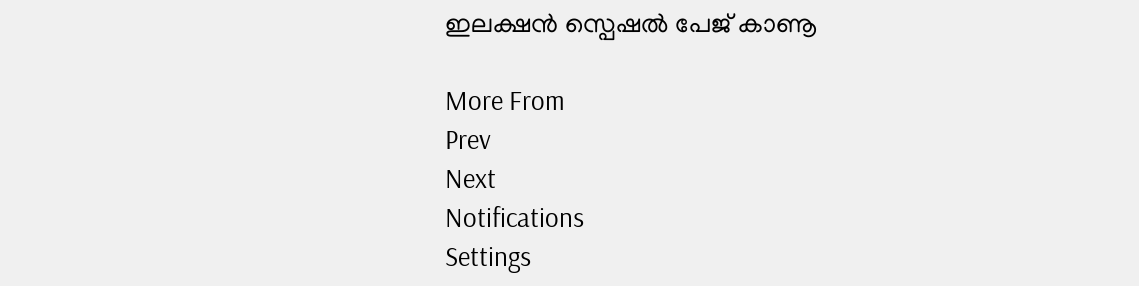ഇലക്ഷൻ സ്പെഷൽ പേജ് കാണൂ

More From
Prev
Next
Notifications
Settings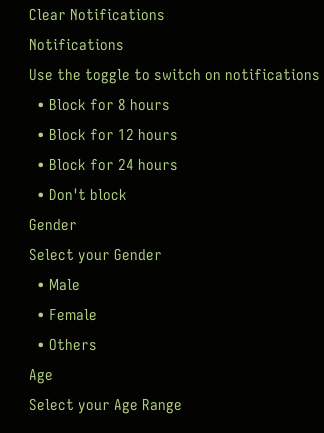Clear Notifications
Notifications
Use the toggle to switch on notifications
  • Block for 8 hours
  • Block for 12 hours
  • Block for 24 hours
  • Don't block
Gender
Select your Gender
  • Male
  • Female
  • Others
Age
Select your Age Range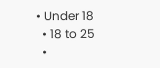• Under 18
  • 18 to 25
  •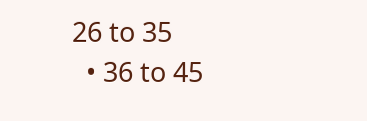26 to 35
  • 36 to 45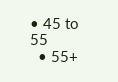• 45 to 55
  • 55+